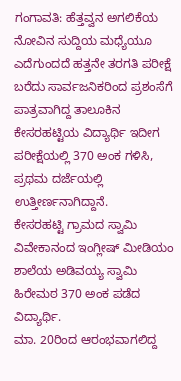ಗಂಗಾವತಿ: ಹೆತ್ತವ್ವನ ಅಗಲಿಕೆಯ ನೋವಿನ ಸುದ್ದಿಯ ಮಧ್ಯೆಯೂ ಎದೆಗುಂದದೆ ಹತ್ತನೇ ತರಗತಿ ಪರೀಕ್ಷೆ ಬರೆದು ಸಾರ್ವಜನಿಕರಿಂದ ಪ್ರಶಂಸೆಗೆ ಪಾತ್ರವಾಗಿದ್ದ ತಾಲೂಕಿನ ಕೇಸರಹಟ್ಟಿಯ ವಿದ್ಯಾರ್ಥಿ ಇದೀಗ ಪರೀಕ್ಷೆಯಲ್ಲಿ 370 ಅಂಕ ಗಳಿಸಿ, ಪ್ರಥಮ ದರ್ಜೆಯಲ್ಲಿ ಉತ್ತೀರ್ಣನಾಗಿದ್ದಾನೆ.
ಕೇಸರಹಟ್ಟಿ ಗ್ರಾಮದ ಸ್ವಾಮಿ ವಿವೇಕಾನಂದ ಇಂಗ್ಲೀಷ್ ಮೀಡಿಯಂ ಶಾಲೆಯ ಅಡಿವಯ್ಯ ಸ್ವಾಮಿ ಹಿರೇಮಠ 370 ಅಂಕ ಪಡೆದ ವಿದ್ಯಾರ್ಥಿ.
ಮಾ. 20ರಿಂದ ಆರಂಭವಾಗಲಿದ್ದ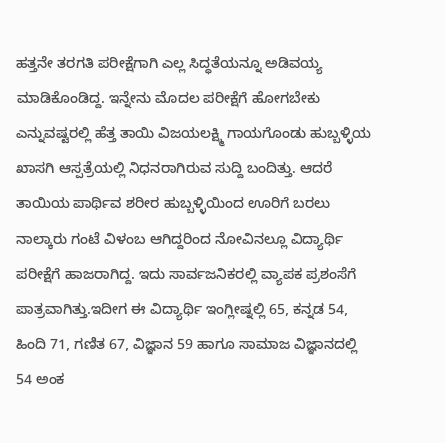ಹತ್ತನೇ ತರಗತಿ ಪರೀಕ್ಷೆಗಾಗಿ ಎಲ್ಲ ಸಿದ್ಧತೆಯನ್ನೂ ಅಡಿವಯ್ಯ ಮಾಡಿಕೊಂಡಿದ್ದ. ಇನ್ನೇನು ಮೊದಲ ಪರೀಕ್ಷೆಗೆ ಹೋಗಬೇಕು ಎನ್ನುವಷ್ಟರಲ್ಲಿ ಹೆತ್ತ ತಾಯಿ ವಿಜಯಲಕ್ಷ್ಮಿ ಗಾಯಗೊಂಡು ಹುಬ್ಬಳ್ಳಿಯ ಖಾಸಗಿ ಆಸ್ಪತ್ರೆಯಲ್ಲಿ ನಿಧನರಾಗಿರುವ ಸುದ್ದಿ ಬಂದಿತ್ತು. ಆದರೆ ತಾಯಿಯ ಪಾರ್ಥಿವ ಶರೀರ ಹುಬ್ಬಳ್ಳಿಯಿಂದ ಊರಿಗೆ ಬರಲು ನಾಲ್ಕಾರು ಗಂಟೆ ವಿಳಂಬ ಆಗಿದ್ದರಿಂದ ನೋವಿನಲ್ಲೂ ವಿದ್ಯಾರ್ಥಿ ಪರೀಕ್ಷೆಗೆ ಹಾಜರಾಗಿದ್ದ. ಇದು ಸಾರ್ವಜನಿಕರಲ್ಲಿ ವ್ಯಾಪಕ ಪ್ರಶಂಸೆಗೆ ಪಾತ್ರವಾಗಿತ್ತು.ಇದೀಗ ಈ ವಿದ್ಯಾರ್ಥಿ ಇಂಗ್ಲೀಷ್ನಲ್ಲಿ 65, ಕನ್ನಡ 54, ಹಿಂದಿ 71, ಗಣಿತ 67, ವಿಜ್ಞಾನ 59 ಹಾಗೂ ಸಾಮಾಜ ವಿಜ್ಞಾನದಲ್ಲಿ 54 ಅಂಕ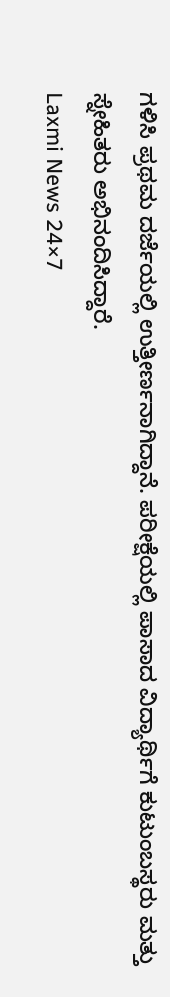ಗಳಿಸಿ ಪ್ರಥಮ ದರ್ಜೆಯಲ್ಲಿ ಉತ್ತೀರ್ಣನಾಗಿದ್ದಾನೆ. ಪರೀಕ್ಷೆಯಲ್ಲಿ ಪಾಸಾದ ವಿದ್ಯಾರ್ಥಿಗೆ ಕುಟುಂಬಸ್ಥರು ಮತ್ತು ಸ್ನೇಹಿತರು ಅಭಿನಂದಿಸಿದ್ದಾರೆ.
Laxmi News 24×7